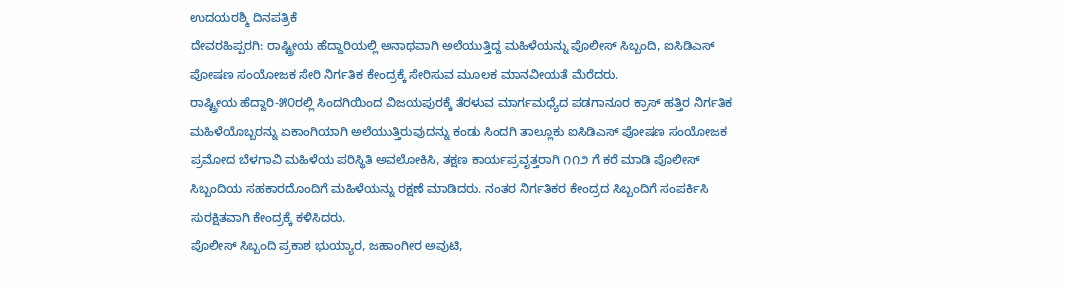ಉದಯರಶ್ಮಿ ದಿನಪತ್ರಿಕೆ
ದೇವರಹಿಪ್ಪರಗಿ: ರಾಷ್ಟ್ರೀಯ ಹೆದ್ದಾರಿಯಲ್ಲಿ ಅನಾಥವಾಗಿ ಅಲೆಯುತ್ತಿದ್ದ ಮಹಿಳೆಯನ್ನು ಪೊಲೀಸ್ ಸಿಬ್ಬಂದಿ, ಐಸಿಡಿಎಸ್ ಪೋಷಣ ಸಂಯೋಜಕ ಸೇರಿ ನಿರ್ಗತಿಕ ಕೇಂದ್ರಕ್ಕೆ ಸೇರಿಸುವ ಮೂಲಕ ಮಾನವೀಯತೆ ಮೆರೆದರು.
ರಾಷ್ಟ್ರೀಯ ಹೆದ್ದಾರಿ-೫೦ರಲ್ಲಿ ಸಿಂದಗಿಯಿಂದ ವಿಜಯಪುರಕ್ಕೆ ತೆರಳುವ ಮಾರ್ಗಮಧ್ಯೆದ ಪಡಗಾನೂರ ಕ್ರಾಸ್ ಹತ್ತಿರ ನಿರ್ಗತಿಕ ಮಹಿಳೆಯೊಬ್ಬರನ್ನು ಏಕಾಂಗಿಯಾಗಿ ಅಲೆಯುತ್ತಿರುವುದನ್ನು ಕಂಡು ಸಿಂದಗಿ ತಾಲ್ಲೂಕು ಐಸಿಡಿಎಸ್ ಪೋಷಣ ಸಂಯೋಜಕ ಪ್ರಮೋದ ಬೆಳಗಾವಿ ಮಹಿಳೆಯ ಪರಿಸ್ಥಿತಿ ಅವಲೋಕಿಸಿ, ತಕ್ಷಣ ಕಾರ್ಯಪ್ರವೃತ್ತರಾಗಿ ೧೧೨ ಗೆ ಕರೆ ಮಾಡಿ ಪೊಲೀಸ್ ಸಿಬ್ಬಂದಿಯ ಸಹಕಾರದೊಂದಿಗೆ ಮಹಿಳೆಯನ್ನು ರಕ್ಷಣೆ ಮಾಡಿದರು. ನಂತರ ನಿರ್ಗತಿಕರ ಕೇಂದ್ರದ ಸಿಬ್ಬಂದಿಗೆ ಸಂಪರ್ಕಿಸಿ ಸುರಕ್ಷಿತವಾಗಿ ಕೇಂದ್ರಕ್ಕೆ ಕಳಿಸಿದರು.
ಪೊಲೀಸ್ ಸಿಬ್ಬಂದಿ ಪ್ರಕಾಶ ಭುಯ್ಯಾರ, ಜಹಾಂಗೀರ ಅವುಟಿ,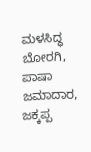ಮಳಸಿದ್ಧ ಬೋರಗಿ, ಪಾಷಾ ಜಮಾದಾರ, ಜಕ್ಕಪ್ಪ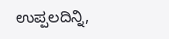ಉಪ್ಪಲದಿನ್ನಿ,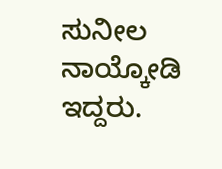ಸುನೀಲ ನಾಯ್ಕೋಡಿ ಇದ್ದರು.